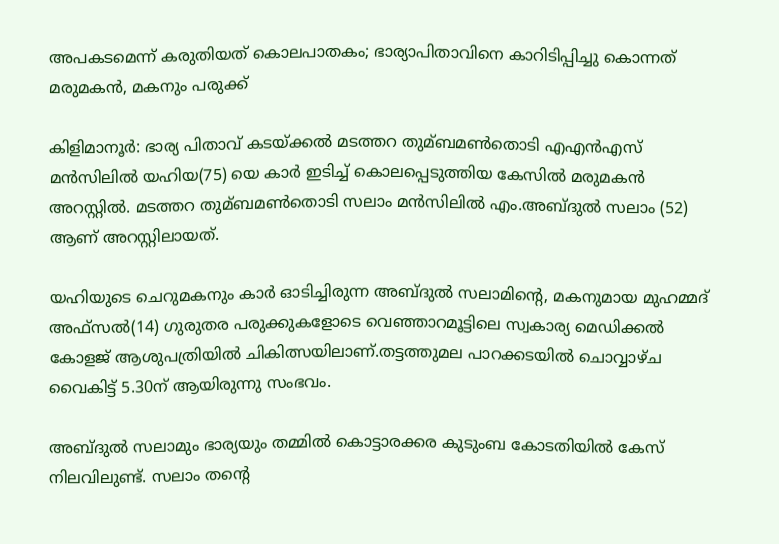അപകടമെന്ന് കരുതിയത് കൊലപാതകം; ഭാര്യാപിതാവിനെ കാറിടിപ്പിച്ചു കൊന്നത് മരുമകന്‍, മകനും പരുക്ക്

കിളിമാനൂര്‍: ഭാര്യ പിതാവ് കടയ്ക്കല്‍ മടത്തറ തുമ്ബമണ്‍തൊടി എഎന്‍എസ് മന്‍സിലില്‍ യഹിയ(75) യെ കാര്‍ ഇടിച്ച്‌ കൊലപ്പെടുത്തിയ കേസില്‍ മരുമകന്‍ അറസ്റ്റില്‍. മടത്തറ തുമ്ബമണ്‍തൊടി സലാം മന്‍സിലില്‍ എം.അബ്ദുല്‍ സലാം (52) ആണ് അറസ്റ്റിലായത്.

യഹിയുടെ ചെറുമകനും കാര്‍ ഓടിച്ചിരുന്ന അബ്ദുല്‍ സലാമിന്റെ, മകനുമായ മുഹമ്മദ് അഫ്സല്‍(14) ഗുരുതര പരുക്കുകളോടെ വെഞ്ഞാറമൂട്ടിലെ സ്വകാര്യ മെഡിക്കല്‍ കോളജ് ആശുപത്രിയില്‍ ചികിത്സയിലാണ്.തട്ടത്തുമല പാറക്കടയില്‍ ചൊവ്വാഴ്ച വൈകിട്ട് 5.30ന് ആയിരുന്നു സംഭവം.

അബ്ദുല്‍ സലാമും ഭാര്യയും തമ്മില്‍ കൊട്ടാരക്കര കുടുംബ കോടതിയില്‍ കേസ് നിലവിലുണ്ട്. സലാം തന്റെ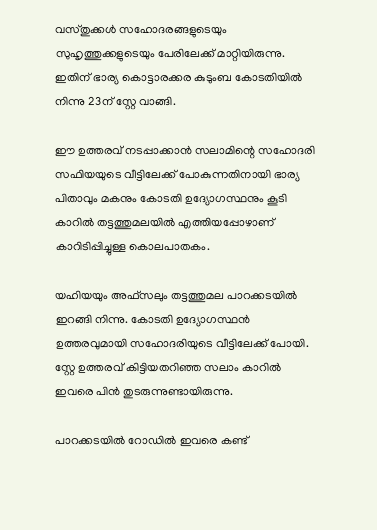വസ്തുക്കള്‍ സഹോദരങ്ങളുടെയും സുഹൃത്തുക്കളുടെയും പേരിലേക്ക് മാറ്റിയിരുന്നു. ഇതിന് ഭാര്യ കൊട്ടാരക്കര കുടുംബ കോടതിയില്‍ നിന്നു 23ന് സ്റ്റേ വാങ്ങി.

ഈ ഉത്തരവ് നടപ്പാക്കാന്‍ സലാമിന്റെ സഹോദരി സഫിയയുടെ വീട്ടിലേക്ക് പോകുന്നതിനായി ഭാര്യ പിതാവും മകനും കോടതി ഉദ്യോഗസ്ഥനും കൂടി കാറില്‍ തട്ടത്തുമലയില്‍ എത്തിയപ്പോഴാണ് കാറിടിപ്പിച്ചുള്ള കൊലപാതകം.

യഹിയയും അഫ്സലും തട്ടത്തുമല പാറക്കടയില്‍ ഇറങ്ങി നിന്നു. കോടതി ഉദ്യോഗസ്ഥന്‍ ഉത്തരവുമായി സഹോദരിയുടെ വീട്ടിലേക്ക് പോയി. സ്റ്റേ ഉത്തരവ് കിട്ടിയതറിഞ്ഞ സലാം കാറില്‍ ഇവരെ പിന്‍ തുടരുന്നുണ്ടായിരുന്നു.

പാറക്കടയില്‍ റോഡില്‍ ഇവരെ കണ്ട്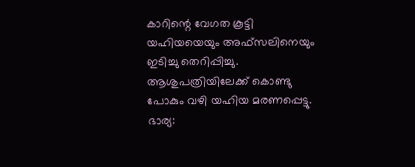കാറിന്റെ വേഗത കൂട്ടി യഹിയയെയും ‌അഫ്സലിനെയും ഇടിച്ചു തെറിപ്പിച്ചു. ആശുപത്രിയിലേക്ക് കൊണ്ടു പോകും വഴി യഹിയ മരണപ്പെട്ടു. ഭാര്യ: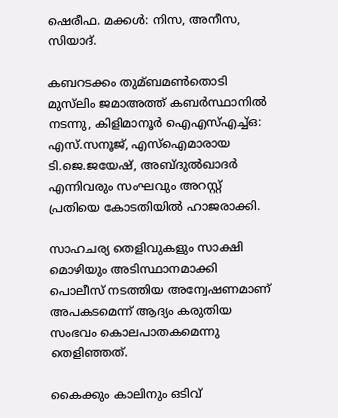ഷെരീഫ. മക്കള്‍: നിസ, അനീസ, സിയാദ്.

കബറടക്കം തുമ്ബമണ്‍തൊടി മുസ്‌ലിം ജമാഅത്ത് കബര്‍സ്ഥാനില്‍ നടന്നു, കിളിമാനൂര്‍ ഐഎസ്‌എച്ച്‌ഒ: എസ്.സനൂജ്, എസ്‌ഐമാരായ ടി.ജെ.ജയേഷ്, അബ്ദുല്‍ഖാദര്‍ എന്നിവരും സംഘവും അറസ്റ്റ് പ്രതിയെ കോടതിയില്‍ ഹാജരാക്കി.

സാഹചര്യ തെളിവുകളും സാക്ഷി മൊഴിയും അടിസ്ഥാനമാക്കി പൊലീസ് നടത്തിയ അന്വേഷണമാണ് അപകടമെന്ന് ആദ്യം കരുതിയ സംഭവം കൊലപാതകമെന്നു തെളിഞ്ഞത്.

കൈക്കും കാലിനും ഒടിവ്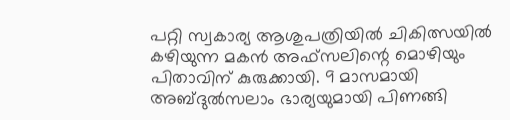പറ്റി സ്വകാര്യ ആശുപത്രിയില്‍ ചികിത്സയില്‍ കഴിയുന്ന മകന്‍ അഫ്സലിന്റെ മൊഴിയും പിതാവിന് കുരുക്കായി. 9 മാസമായി അബ്ദുല്‍സലാം ഭാര്യയുമായി പിണങ്ങി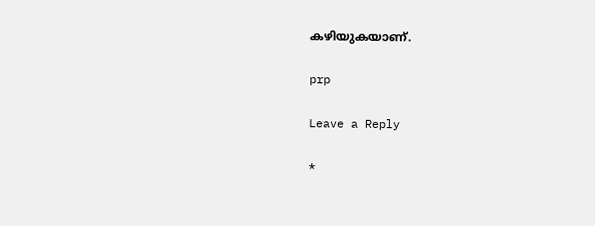കഴിയുകയാണ്.

prp

Leave a Reply

*